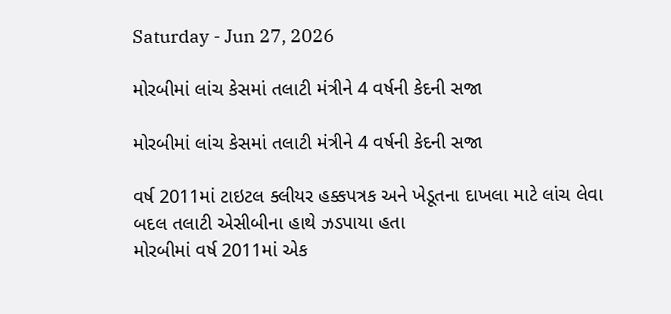Saturday - Jun 27, 2026

મોરબીમાં લાંચ કેસમાં તલાટી મંત્રીને 4 વર્ષની કેદની સજા

મોરબીમાં લાંચ કેસમાં તલાટી મંત્રીને 4 વર્ષની કેદની સજા

વર્ષ 2011માં ટાઇટલ ક્લીયર હક્કપત્રક અને ખેડૂતના દાખલા માટે લાંચ લેવા બદલ તલાટી એસીબીના હાથે ઝડપાયા હતા
મોરબીમાં વર્ષ 2011માં એક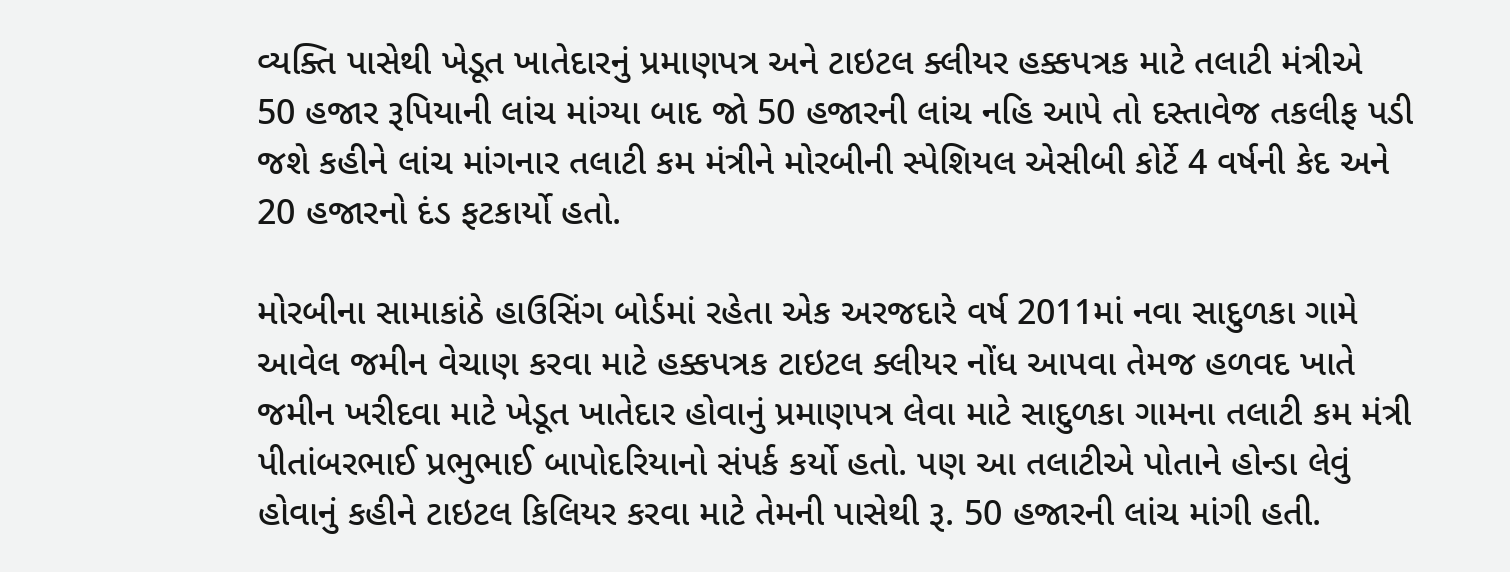વ્યક્તિ પાસેથી ખેડૂત ખાતેદારનું પ્રમાણપત્ર અને ટાઇટલ ક્લીયર હક્કપત્રક માટે તલાટી મંત્રીએ  50 હજાર રૂપિયાની લાંચ માંગ્યા બાદ જો 50 હજારની લાંચ નહિ આપે તો દસ્તાવેજ તકલીફ પડી જશે કહીને લાંચ માંગનાર તલાટી કમ મંત્રીને મોરબીની સ્પેશિયલ એસીબી કોર્ટે 4 વર્ષની કેદ અને 20 હજારનો દંડ ફટકાર્યો હતો.

મોરબીના સામાકાંઠે હાઉસિંગ બોર્ડમાં રહેતા એક અરજદારે વર્ષ 2011માં નવા સાદુળકા ગામે આવેલ જમીન વેચાણ કરવા માટે હક્કપત્રક ટાઇટલ ક્લીયર નોંધ આપવા તેમજ હળવદ ખાતે જમીન ખરીદવા માટે ખેડૂત ખાતેદાર હોવાનું પ્રમાણપત્ર લેવા માટે સાદુળકા ગામના તલાટી કમ મંત્રી પીતાંબરભાઈ પ્રભુભાઈ બાપોદરિયાનો સંપર્ક કર્યો હતો. પણ આ તલાટીએ પોતાને હોન્ડા લેવું હોવાનું કહીને ટાઇટલ કિલિયર કરવા માટે તેમની પાસેથી રૂ. 50 હજારની લાંચ માંગી હતી.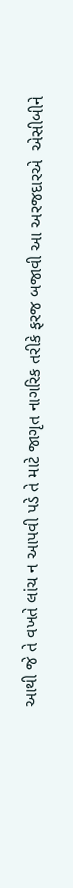આથી જે તે વખતે લાંચ ન આપવી પડે તે માટે જાગૃત નાગરિક તરીકે ફરજ બજાવી આ અરજદારએ  એસીબીને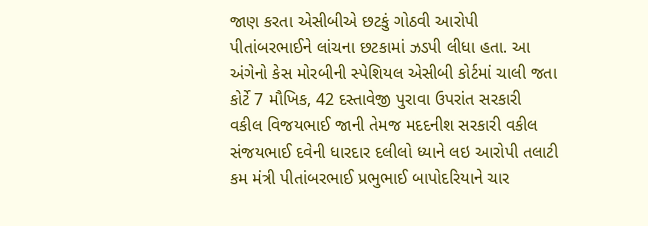જાણ કરતા એસીબીએ છટકું ગોઠવી આરોપી પીતાંબરભાઈને લાંચના છટકામાં ઝડપી લીધા હતા. આ અંગેનો કેસ મોરબીની સ્પેશિયલ એસીબી કોર્ટમાં ચાલી જતા કોર્ટે 7 મૌખિક, 42 દસ્તાવેજી પુરાવા ઉપરાંત સરકારી વકીલ વિજયભાઈ જાની તેમજ મદદનીશ સરકારી વકીલ સંજયભાઈ દવેની ધારદાર દલીલો ધ્યાને લઇ આરોપી તલાટી કમ મંત્રી પીતાંબરભાઈ પ્રભુભાઈ બાપોદરિયાને ચાર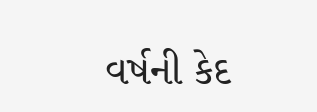વર્ષની કેદ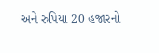અને રુપિયા 20 હજારનો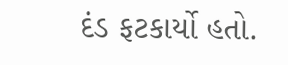દંડ ફટકાર્યો હતો.